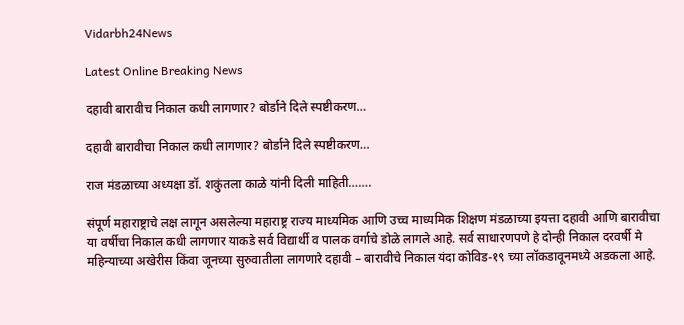Vidarbh24News

Latest Online Breaking News

दहावी बारावीच निकाल कधी लागणार? बोर्डाने दिले स्पष्टीकरण…

दहावी बारावीचा निकाल कधी लागणार? बोर्डाने दिले स्पष्टीकरण…

राज मंडळाच्या अध्यक्षा डॉ. शकुंतला काळे यांनी दिली माहिती…….

संपूर्ण महाराष्ट्राचे लक्ष लागून असलेल्या महाराष्ट्र राज्य माध्यमिक आणि उच्च माध्यमिक शिक्षण मंडळाच्या इयत्ता दहावी आणि बारावीचा या वर्षीचा निकाल कधी लागणार याकडे सर्व विद्यार्थी व पालक वर्गाचे डोळे लागले आहे. सर्व साधारणपणे हे दोन्ही निकाल दरवर्षी मे महिन्याच्या अखेरीस किंवा जूनच्या सुरुवातीला लागणारे दहावी – बारावीचे निकाल यंदा कोविड-१९ च्या लॉकडावूनमध्ये अडकला आहे.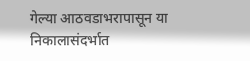गेल्या आठवडाभरापासून या निकालासंदर्भात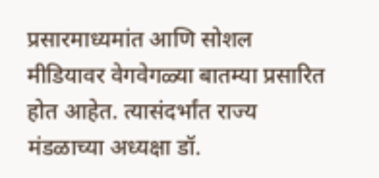प्रसारमाध्यमांत आणि सोशल मीडियावर वेगवेगळ्या बातम्या प्रसारित होत आहेत. त्यासंदर्भांत राज्य मंडळाच्या अध्यक्षा डॉ.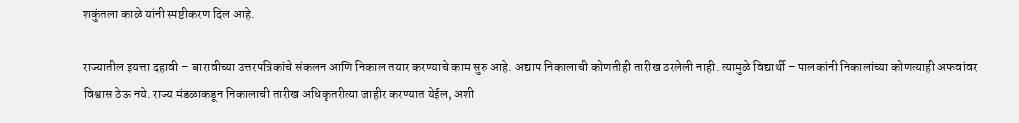शकुंतला काळे यांनी स्पष्टीकरण दिल आहे.

राज्यातील इयत्ता दहावी – बारावीच्या उत्तरपत्रिकांचे संकलन आणि निकाल तयार करण्याचे काम सुरु आहे. अद्याप निकालाची कोणतीही तारीख ठरलेली नाही. त्यामुळे विद्यार्थी – पालकांनी निकालांच्या कोणत्याही अफवांवर विश्वास ठेऊ नये. राज्य मंडळाकडून निकालाची तारीख अधिकृतरीत्या जाहीर करण्यात येईल, अशी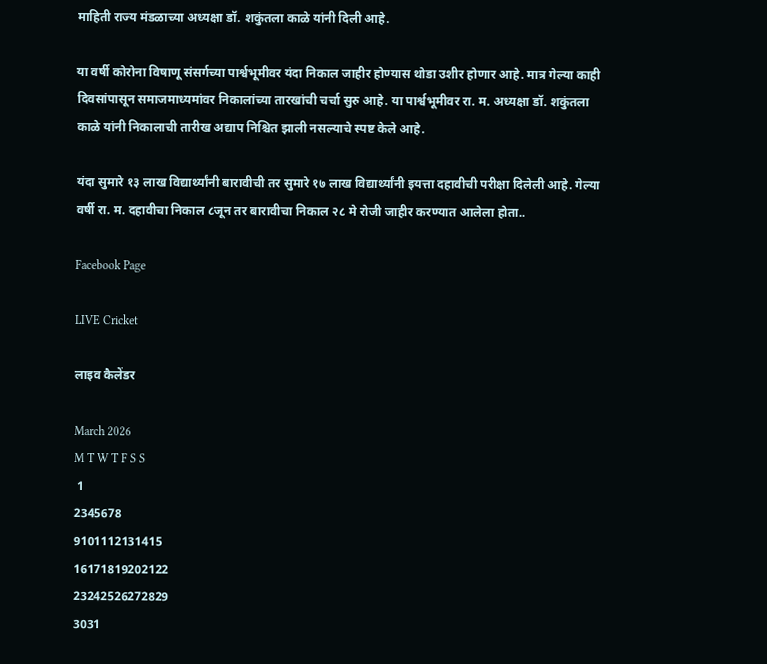माहिती राज्य मंडळाच्या अध्यक्षा डॉ. शकुंतला काळे यांनी दिली आहे.

या वर्षी कोरोना विषाणू संसर्गच्या पार्श्वभूमीवर यंदा निकाल जाहीर होण्यास थोडा उशीर होणार आहे. मात्र गेल्या काही दिवसांपासून समाजमाध्यमांवर निकालांच्या तारखांची चर्चा सुरु आहे. या पार्श्वभूमीवर रा. म. अध्यक्षा डॉ. शकुंतला काळे यांनी निकालाची तारीख अद्याप निश्चित झाली नसल्याचे स्पष्ट केले आहे.

यंदा सुमारे १३ लाख विद्यार्थ्यांनी बारावीची तर सुमारे १७ लाख विद्यार्थ्यांनी इयत्ता दहावीची परीक्षा दिलेली आहे. गेल्या वर्षी रा. म. दहावीचा निकाल ८जून तर बारावीचा निकाल २८ मे रोजी जाहीर करण्यात आलेला होता..

Facebook Page

LIVE Cricket

लाइव कैलेंडर

March 2026
M T W T F S S
 1
2345678
9101112131415
16171819202122
23242526272829
3031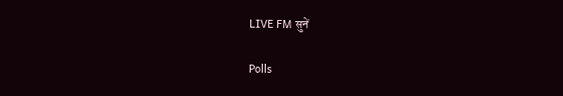LIVE FM सुनें

Polls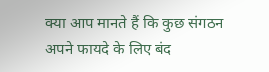क्या आप मानते हैं कि कुछ संगठन अपने फायदे के लिए बंद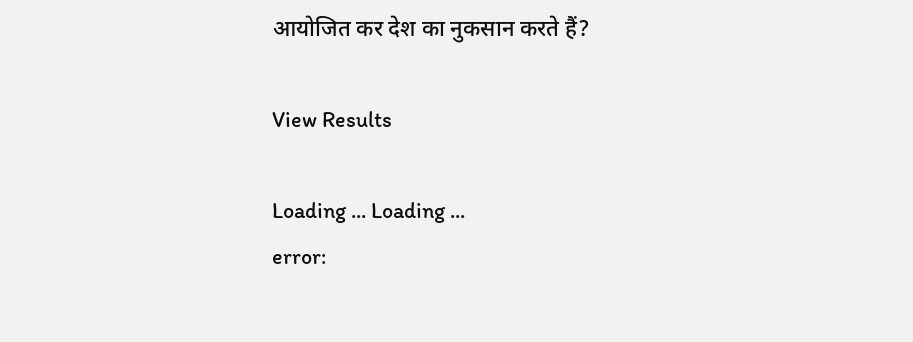आयोजित कर देश का नुकसान करते हैं?

View Results

Loading ... Loading ...
error: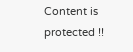Content is protected !!